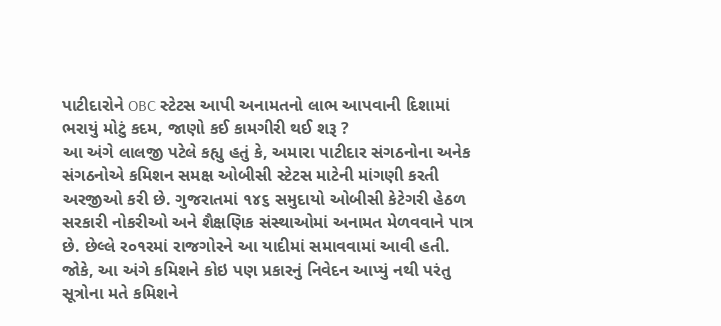પાટીદારોને OBC સ્ટેટસ આપી અનામતનો લાભ આપવાની દિશામાં ભરાયું મોટું કદમ, જાણો કઈ કામગીરી થઈ શરૂ ?
આ અંગે લાલજી પટેલે કહ્યુ હતું કે, અમારા પાટીદાર સંગઠનોના અનેક સંગઠનોએ કમિશન સમક્ષ ઓબીસી સ્ટેટસ માટેની માંગણી કરતી અરજીઓ કરી છે. ગુજરાતમાં ૧૪૬ સમુદાયો ઓબીસી કેટેગરી હેઠળ સરકારી નોકરીઓ અને શૈક્ષણિક સંસ્થાઓમાં અનામત મેળવવાને પાત્ર છે. છેલ્લે ર૦૧રમાં રાજગોરને આ યાદીમાં સમાવવામાં આવી હતી.
જોકે, આ અંગે કમિશને કોઇ પણ પ્રકારનું નિવેદન આપ્યું નથી પરંતુ સૂત્રોના મતે કમિશને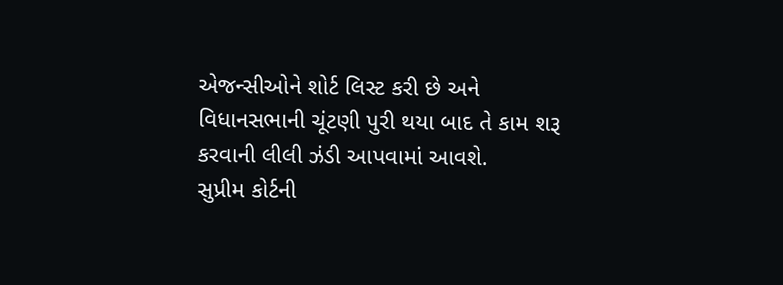એજન્સીઓને શોર્ટ લિસ્ટ કરી છે અને વિધાનસભાની ચૂંટણી પુરી થયા બાદ તે કામ શરૂ કરવાની લીલી ઝંડી આપવામાં આવશે.
સુપ્રીમ કોર્ટની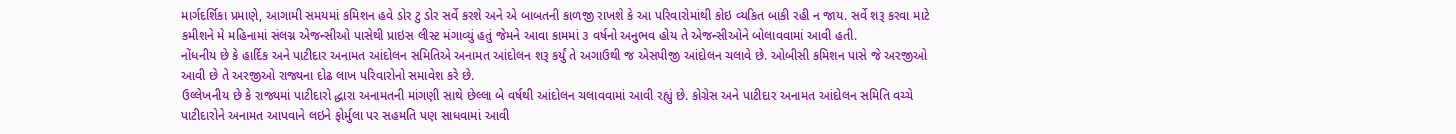માર્ગદર્શિકા પ્રમાણે, આગામી સમયમાં કમિશન હવે ડોર ટુ ડોર સર્વે કરશે અને એ બાબતની કાળજી રાખશે કે આ પરિવારોમાંથી કોઇ વ્યકિત બાકી રહી ન જાય. સર્વે શરૂ કરવા માટે કમીશને મે મહિનામાં સંલગ્ન એજન્સીઓ પાસેથી પ્રાઇસ લીસ્ટ મંગાવ્યું હતું જેમને આવા કામમાં ૩ વર્ષનો અનુભવ હોય તે એજન્સીઓને બોલાવવામાં આવી હતી.
નોંધનીય છે કે હાર્દિક અને પાટીદાર અનામત આંદોલન સમિતિએ અનામત આંદોલન શરૂ કર્યું તે અગાઉથી જ એસપીજી આંદોલન ચલાવે છે. ઓબીસી કમિશન પાસે જે અરજીઓ આવી છે તે અરજીઓ રાજ્યના દોઢ લાખ પરિવારોનો સમાવેશ કરે છે.
ઉલ્લેખનીય છે કે રાજ્યમાં પાટીદારો દ્ધારા અનામતની માંગણી સાથે છેલ્લા બે વર્ષથી આંદોલન ચલાવવામાં આવી રહ્યું છે. કોગ્રેસ અને પાટીદાર અનામત આંદોલન સમિતિ વચ્ચે પાટીદારોને અનામત આપવાને લઇને ફોર્મુલા પર સહમતિ પણ સાધવામાં આવી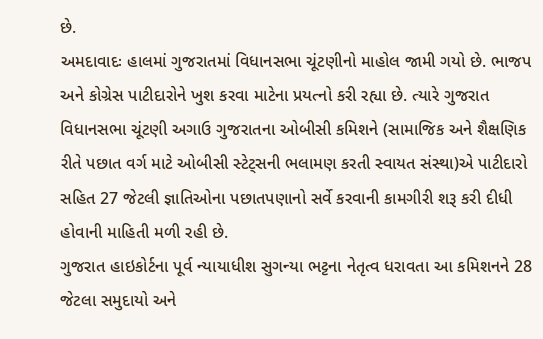છે.
અમદાવાદઃ હાલમાં ગુજરાતમાં વિધાનસભા ચૂંટણીનો માહોલ જામી ગયો છે. ભાજપ અને કોગ્રેસ પાટીદારોને ખુશ કરવા માટેના પ્રયત્નો કરી રહ્યા છે. ત્યારે ગુજરાત વિધાનસભા ચૂંટણી અગાઉ ગુજરાતના ઓબીસી કમિશને (સામાજિક અને શૈક્ષણિક રીતે પછાત વર્ગ માટે ઓબીસી સ્ટેટ્સની ભલામણ કરતી સ્વાયત સંસ્થા)એ પાટીદારો સહિત 27 જેટલી જ્ઞાતિઓના પછાતપણાનો સર્વે કરવાની કામગીરી શરૂ કરી દીધી હોવાની માહિતી મળી રહી છે.
ગુજરાત હાઇકોર્ટના પૂર્વ ન્યાયાધીશ સુગન્યા ભટ્ટના નેતૃત્વ ધરાવતા આ કમિશનને 28 જેટલા સમુદાયો અને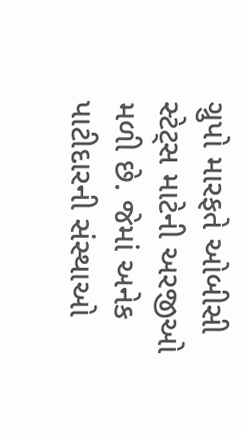ગ્રુપો મારફતે ઓબીસી સ્ટેટ્સ માટેની અરજીઓ મળી છે. જેમાં અનેક પાટીદારની સંસ્થાઓ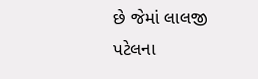છે જેમાં લાલજી પટેલના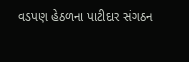વડપણ હેઠળના પાટીદાર સંગઠન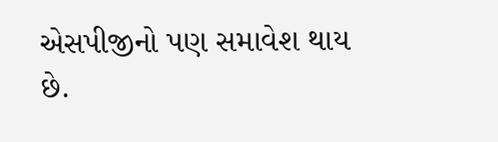એસપીજીનો પણ સમાવેશ થાય છે.